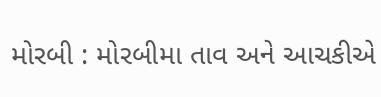મોરબી : મોરબીમા તાવ અને આચકીએ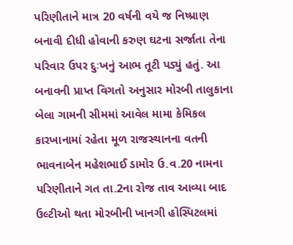પરિણીતાને માત્ર 20 વર્ષની વયે જ નિષ્પ્રાણ બનાવી દીધી હોવાની કરુણ ઘટના સર્જાતા તેના પરિવાર ઉપર દુઃખનું આભ તૂટી પડ્યું હતું. આ બનાવની પ્રાપ્ત વિગતો અનુસાર મોરબી તાલુકાના બેલા ગામની સીમમાં આવેલ મામા કેમિકલ કારખાનામાં રહેતા મૂળ રાજસ્થાનના વતની ભાવનાબેન મહેશભાઈ ડામોર ઉ.વ.20 નામના પરિણીતાને ગત તા.2ના રોજ તાવ આવ્યા બાદ ઉલ્ટીઓ થતા મોરબીની ખાનગી હોસ્પિટલમાં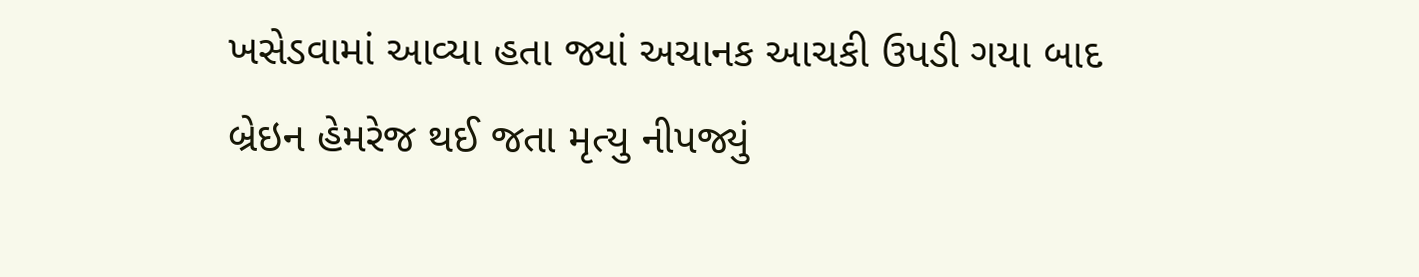ખસેડવામાં આવ્યા હતા જ્યાં અચાનક આચકી ઉપડી ગયા બાદ બ્રેઇન હેમરેજ થઈ જતા મૃત્યુ નીપજ્યું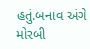હતું.બનાવ અંગે મોરબી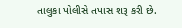તાલુકા પોલીસે તપાસ શરૂ કરી છે.